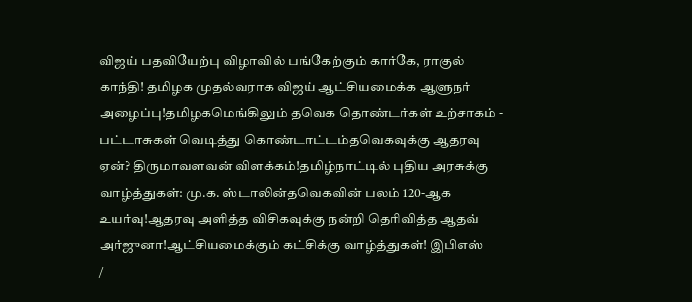விஜய் பதவியேற்பு விழாவில் பங்கேற்கும் கார்கே, ராகுல் காந்தி! தமிழக முதல்வராக விஜய் ஆட்சியமைக்க ஆளுநர் அழைப்பு!தமிழகமெங்கிலும் தவெக தொண்டர்கள் உற்சாகம் - பட்டாசுகள் வெடித்து கொண்டாட்டம்தவெகவுக்கு ஆதரவு ஏன்? திருமாவளவன் விளக்கம்!தமிழ்நாட்டில் புதிய அரசுக்கு வாழ்த்துகள்: மு.க. ஸ்டாலின்தவெகவின் பலம் 120-ஆக உயர்வு!ஆதரவு அளித்த விசிகவுக்கு நன்றி தெரிவித்த ஆதவ் அர்ஜுனா!ஆட்சியமைக்கும் கட்சிக்கு வாழ்த்துகள்! இபிஎஸ்
/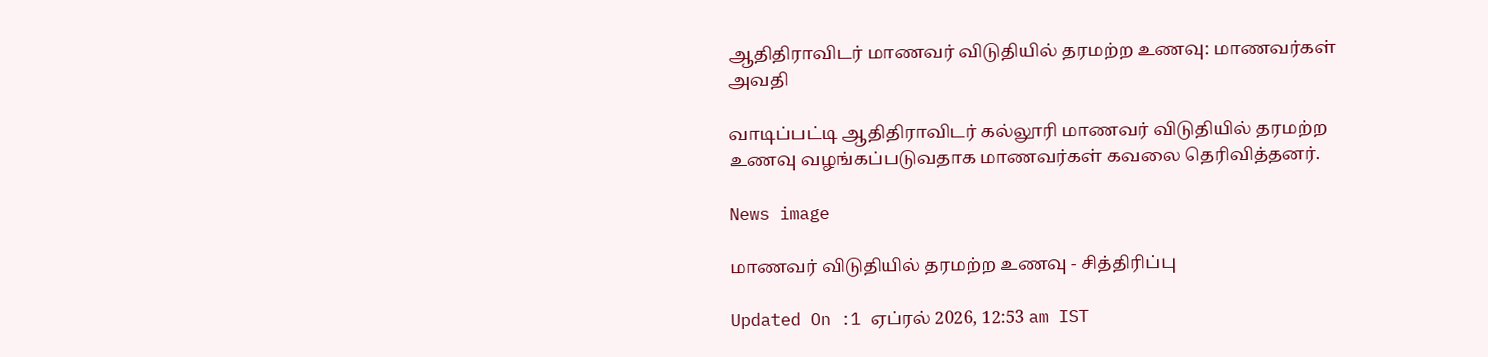ஆதிதிராவிடர் மாணவர் விடுதியில் தரமற்ற உணவு: மாணவர்கள் அவதி

வாடிப்பட்டி ஆதிதிராவிடர் கல்லூரி மாணவர் விடுதியில் தரமற்ற உணவு வழங்கப்படுவதாக மாணவர்கள் கவலை தெரிவித்தனர்.

News image

மாணவர் விடுதியில் தரமற்ற உணவு - சித்திரிப்பு

Updated On :1 ஏப்ரல் 2026, 12:53 am IST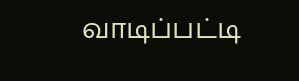வாடிப்பட்டி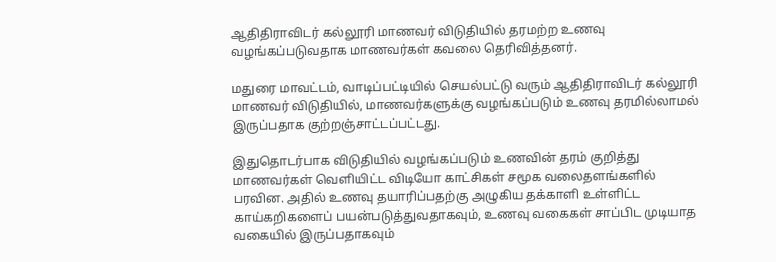ஆதிதிராவிடர் கல்லூரி மாணவர் விடுதியில் தரமற்ற உணவு வழங்கப்படுவதாக மாணவர்கள் கவலை தெரிவித்தனர்.

மதுரை மாவட்டம், வாடிப்பட்டியில் செயல்பட்டு வரும் ஆதிதிராவிடர் கல்லூரி மாணவர் விடுதியில், மாணவர்களுக்கு வழங்கப்படும் உணவு தரமில்லாமல் இருப்பதாக குற்றஞ்சாட்டப்பட்டது.

இதுதொடர்பாக விடுதியில் வழங்கப்படும் உணவின் தரம் குறித்து மாணவர்கள் வெளியிட்ட விடியோ காட்சிகள் சமூக வலைதளங்களில் பரவின. அதில் உணவு தயாரிப்பதற்கு அழுகிய தக்காளி உள்ளிட்ட காய்கறிகளைப் பயன்படுத்துவதாகவும், உணவு வகைகள் சாப்பிட முடியாத வகையில் இருப்பதாகவும்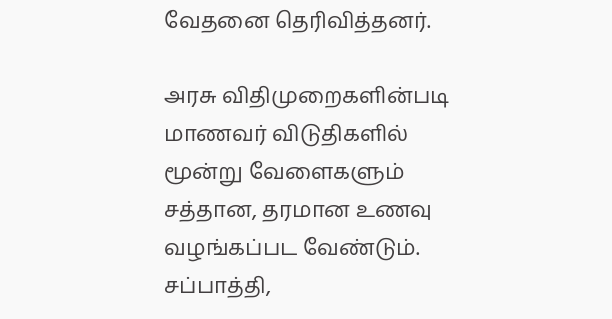வேதனை தெரிவித்தனர்.

அரசு விதிமுறைகளின்படி மாணவர் விடுதிகளில் மூன்று வேளைகளும் சத்தான, தரமான உணவு வழங்கப்பட வேண்டும். சப்பாத்தி,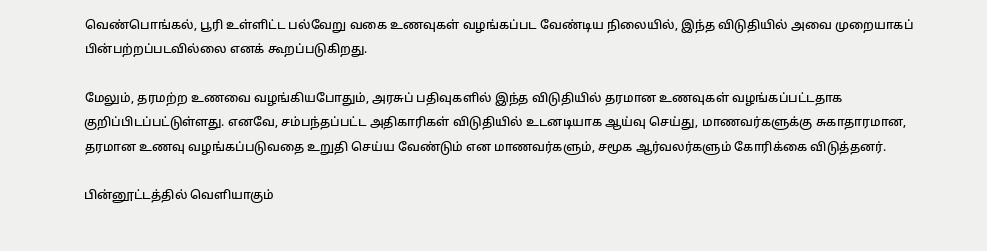வெண்பொங்கல், பூரி உள்ளிட்ட பல்வேறு வகை உணவுகள் வழங்கப்பட வேண்டிய நிலையில், இந்த விடுதியில் அவை முறையாகப் பின்பற்றப்படவில்லை எனக் கூறப்படுகிறது.

மேலும், தரமற்ற உணவை வழங்கியபோதும், அரசுப் பதிவுகளில் இந்த விடுதியில் தரமான உணவுகள் வழங்கப்பட்டதாக குறிப்பிடப்பட்டுள்ளது. எனவே, சம்பந்தப்பட்ட அதிகாரிகள் விடுதியில் உடனடியாக ஆய்வு செய்து, மாணவர்களுக்கு சுகாதாரமான, தரமான உணவு வழங்கப்படுவதை உறுதி செய்ய வேண்டும் என மாணவர்களும், சமூக ஆர்வலர்களும் கோரிக்கை விடுத்தனர்.

பின்னூட்டத்தில் வெளியாகும்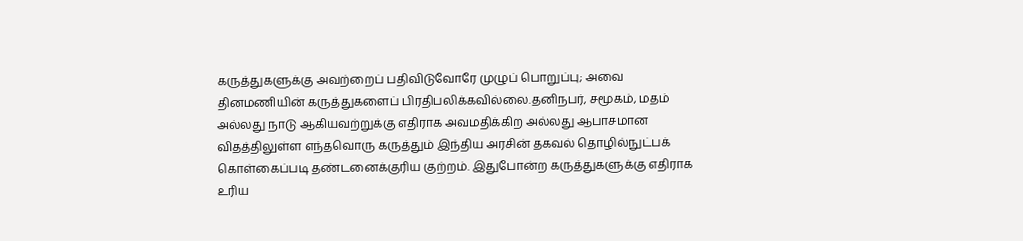கருத்துகளுக்கு அவற்றைப் பதிவிடுவோரே முழுப் பொறுப்பு; அவை தினமணியின் கருத்துகளைப் பிரதிபலிக்கவில்லை.தனிநபர், சமூகம், மதம் அல்லது நாடு ஆகியவற்றுக்கு எதிராக அவமதிக்கிற அல்லது ஆபாசமான விதத்திலுள்ள எந்தவொரு கருத்தும் இந்திய அரசின் தகவல் தொழில்நுட்பக் கொள்கைப்படி தண்டனைக்குரிய குற்றம். இதுபோன்ற கருத்துகளுக்கு எதிராக உரிய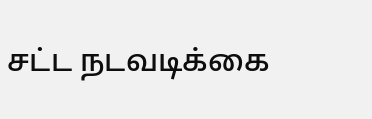சட்ட நடவடிக்கை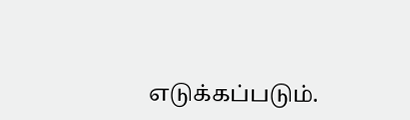எடுக்கப்படும்.